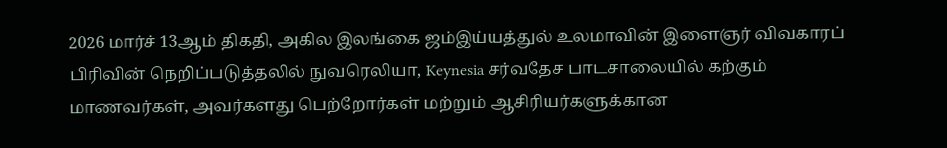2026 மார்ச் 13ஆம் திகதி, அகில இலங்கை ஜம்இய்யத்துல் உலமாவின் இளைஞர் விவகாரப் பிரிவின் நெறிப்படுத்தலில் நுவரெலியா, Keynesia சர்வதேச பாடசாலையில் கற்கும் மாணவர்கள், அவர்களது பெற்றோர்கள் மற்றும் ஆசிரியர்களுக்கான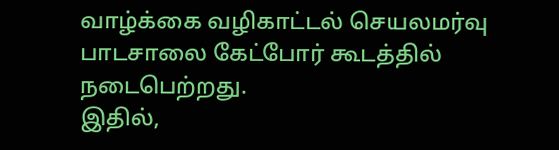வாழ்க்கை வழிகாட்டல் செயலமர்வு பாடசாலை கேட்போர் கூடத்தில் நடைபெற்றது.
இதில்,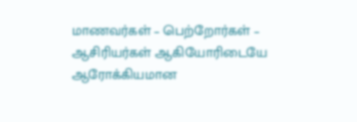மாணவர்கள் – பெற்றோர்கள் – ஆசிரியர்கள் ஆகியோரிடையே ஆரோக்கியமான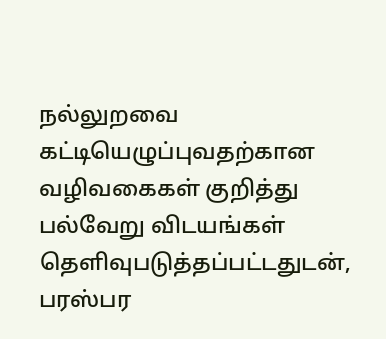நல்லுறவை கட்டியெழுப்புவதற்கான வழிவகைகள் குறித்து பல்வேறு விடயங்கள் தெளிவுபடுத்தப்பட்டதுடன், பரஸ்பர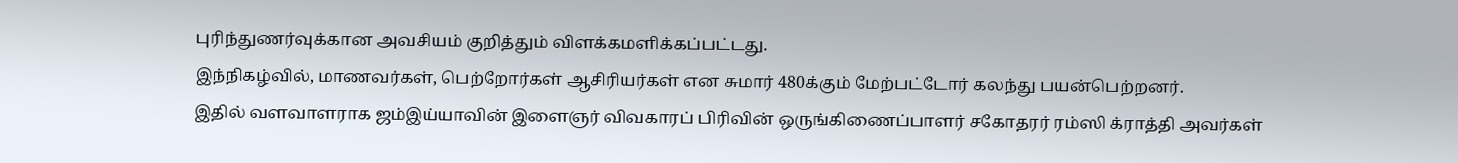புரிந்துணர்வுக்கான அவசியம் குறித்தும் விளக்கமளிக்கப்பட்டது.
இந்நிகழ்வில், மாணவர்கள், பெற்றோர்கள் ஆசிரியர்கள் என சுமார் 480க்கும் மேற்பட்டோர் கலந்து பயன்பெற்றனர்.
இதில் வளவாளராக ஜம்இய்யாவின் இளைஞர் விவகாரப் பிரிவின் ஒருங்கிணைப்பாளர் சகோதரர் ரம்ஸி க்ராத்தி அவர்கள்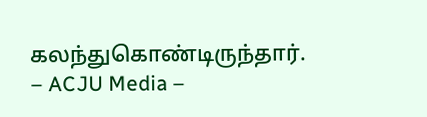கலந்துகொண்டிருந்தார்.
– ACJU Media –